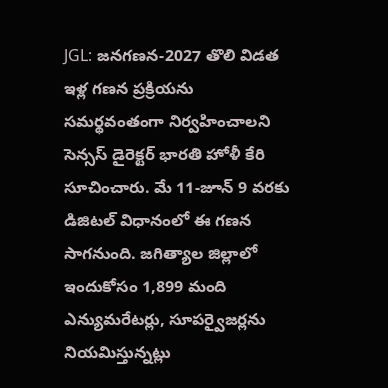JGL: జనగణన-2027 తొలి విడత ఇళ్ల గణన ప్రక్రియను సమర్థవంతంగా నిర్వహించాలని సెన్సస్ డైరెక్టర్ భారతి హోళీ కేరి సూచించారు. మే 11-జూన్ 9 వరకు డిజిటల్ విధానంలో ఈ గణన సాగనుంది. జగిత్యాల జిల్లాలో ఇందుకోసం 1,899 మంది ఎన్యుమరేటర్లు, సూపర్వైజర్లను నియమిస్తున్నట్లు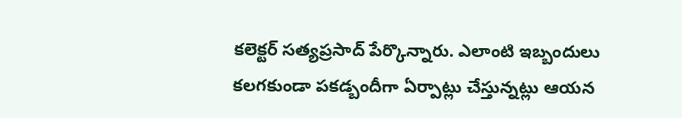కలెక్టర్ సత్యప్రసాద్ పేర్కొన్నారు. ఎలాంటి ఇబ్బందులు కలగకుండా పకడ్బందీగా ఏర్పాట్లు చేస్తున్నట్లు ఆయన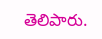తెలిపారు.